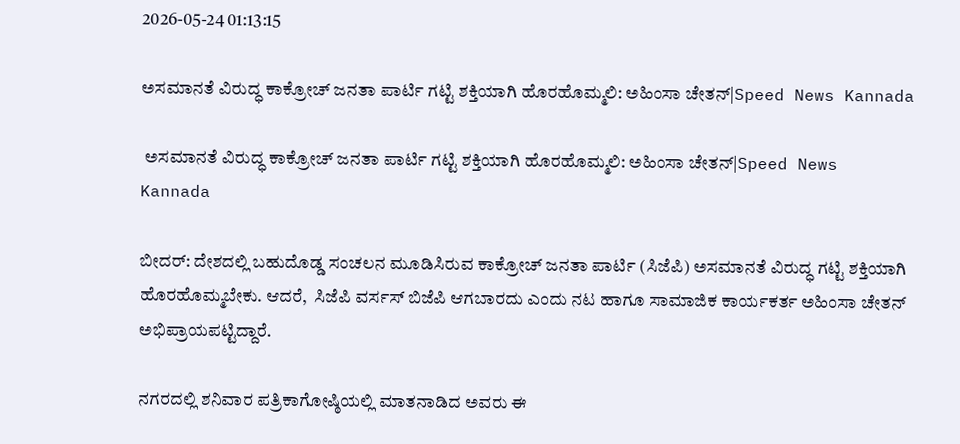2026-05-24 01:13:15

ಅಸಮಾನತೆ ವಿರುದ್ಧ ಕಾಕ್ರೋಚ್‌ ಜನತಾ ಪಾರ್ಟಿ ಗಟ್ಟಿ ಶಕ್ತಿಯಾಗಿ ಹೊರಹೊಮ್ಮಲಿ: ಅಹಿಂಸಾ ಚೇತನ್‌|Speed News Kannada

 ಅಸಮಾನತೆ ವಿರುದ್ಧ ಕಾಕ್ರೋಚ್‌ ಜನತಾ ಪಾರ್ಟಿ ಗಟ್ಟಿ ಶಕ್ತಿಯಾಗಿ ಹೊರಹೊಮ್ಮಲಿ: ಅಹಿಂಸಾ ಚೇತನ್‌|Speed News Kannada

ಬೀದರ್‌: ದೇಶದಲ್ಲಿ ಬಹುದೊಡ್ಡ ಸಂಚಲನ ಮೂಡಿಸಿರುವ ಕಾಕ್ರೋಚ್‌ ಜನತಾ ಪಾರ್ಟಿ (ಸಿಜೆಪಿ) ಅಸಮಾನತೆ ವಿರುದ್ಧ ಗಟ್ಟಿ ಶಕ್ತಿಯಾಗಿ ಹೊರಹೊಮ್ಮಬೇಕು. ಆದರೆ,  ಸಿಜೆಪಿ ವರ್ಸಸ್‌ ಬಿಜೆಪಿ ಆಗಬಾರದು ಎಂದು ನಟ ಹಾಗೂ ಸಾಮಾಜಿಕ ಕಾರ್ಯಕರ್ತ ಅಹಿಂಸಾ ಚೇತನ್‌ ಅಭಿಪ್ರಾಯಪಟ್ಟಿದ್ದಾರೆ.

ನಗರದಲ್ಲಿ ಶನಿವಾರ ಪತ್ರಿಕಾಗೋಷ್ಠಿಯಲ್ಲಿ ಮಾತನಾಡಿದ ಅವರು ಈ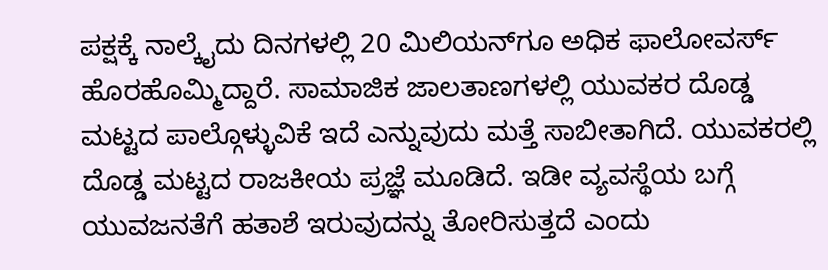ಪಕ್ಷಕ್ಕೆ ನಾಲ್ಕೈದು ದಿನಗಳಲ್ಲಿ 20 ಮಿಲಿಯನ್‌ಗೂ ಅಧಿಕ ಫಾಲೋವರ್ಸ್‌ ಹೊರಹೊಮ್ಮಿದ್ದಾರೆ. ಸಾಮಾಜಿಕ ಜಾಲತಾಣಗಳಲ್ಲಿ ಯುವಕರ ದೊಡ್ಡ ಮಟ್ಟದ ಪಾಲ್ಗೊಳ್ಳುವಿಕೆ ಇದೆ ಎನ್ನುವುದು ಮತ್ತೆ ಸಾಬೀತಾಗಿದೆ. ಯುವಕರಲ್ಲಿ ದೊಡ್ಡ ಮಟ್ಟದ ರಾಜಕೀಯ ಪ್ರಜ್ಞೆ ಮೂಡಿದೆ. ಇಡೀ ವ್ಯವಸ್ಥೆಯ ಬಗ್ಗೆ ಯುವಜನತೆಗೆ ಹತಾಶೆ ಇರುವುದನ್ನು ತೋರಿಸುತ್ತದೆ ಎಂದು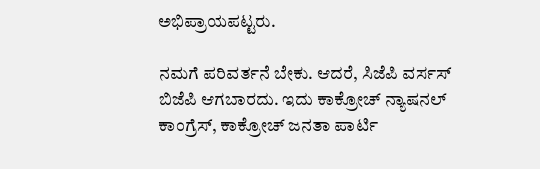ಅಭಿಪ್ರಾಯಪಟ್ಟರು.

ನಮಗೆ ಪರಿವರ್ತನೆ ಬೇಕು. ಆದರೆ, ಸಿಜೆಪಿ ವರ್ಸಸ್‌ ಬಿಜೆಪಿ ಆಗಬಾರದು. ಇದು ಕಾಕ್ರೋಚ್‌ ನ್ಯಾಷನಲ್‌ ಕಾಂಗ್ರೆಸ್‌, ಕಾಕ್ರೋಚ್‌ ಜನತಾ ಪಾರ್ಟಿ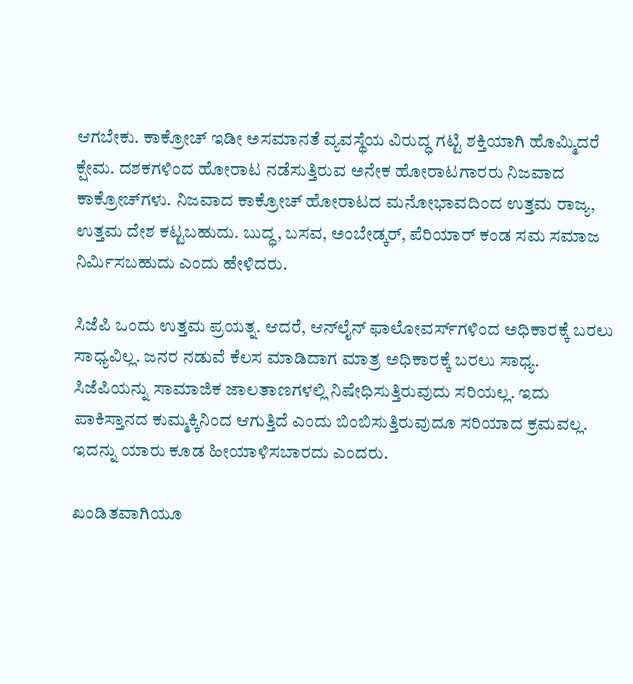ಆಗಬೇಕು. ಕಾಕ್ರೋಚ್‌ ಇಡೀ ಅಸಮಾನತೆ ವ್ಯವಸ್ಥೆಯ ವಿರುದ್ಧ ಗಟ್ಟಿ ಶಕ್ತಿಯಾಗಿ ಹೊಮ್ಮಿದರೆ ಕ್ಷೇಮ. ದಶಕಗಳಿಂದ ಹೋರಾಟ ನಡೆಸುತ್ತಿರುವ ಅನೇಕ ಹೋರಾಟಗಾರರು ನಿಜವಾದ ಕಾಕ್ರೋಚ್‌ಗಳು. ನಿಜವಾದ ಕಾಕ್ರೋಚ್‌ ಹೋರಾಟದ ಮನೋಭಾವದಿಂದ ಉತ್ತಮ ರಾಜ್ಯ, ಉತ್ತಮ ದೇಶ ಕಟ್ಟಬಹುದು. ಬುದ್ಧ, ಬಸವ, ಅಂಬೇಡ್ಕರ್‌, ಪೆರಿಯಾರ್‌ ಕಂಡ ಸಮ ಸಮಾಜ ನಿರ್ಮಿಸಬಹುದು ಎಂದು ಹೇಳಿದರು.

ಸಿಜೆಪಿ ಒಂದು ಉತ್ತಮ ಪ್ರಯತ್ನ. ಆದರೆ, ಆನ್‌ಲೈನ್‌ ಫಾಲೋವರ್ಸ್‌ಗಳಿಂದ ಅಧಿಕಾರಕ್ಕೆ ಬರಲು ಸಾಧ್ಯವಿಲ್ಲ. ಜನರ ನಡುವೆ ಕೆಲಸ ಮಾಡಿದಾಗ ಮಾತ್ರ ಅಧಿಕಾರಕ್ಕೆ ಬರಲು ಸಾಧ್ಯ. ಸಿಜೆಪಿಯನ್ನು ಸಾಮಾಜಿಕ ಜಾಲತಾಣಗಳಲ್ಲಿ ನಿಷೇಧಿಸುತ್ತಿರುವುದು ಸರಿಯಲ್ಲ. ಇದು ಪಾಕಿಸ್ತಾನದ ಕುಮ್ಮಕ್ಕಿನಿಂದ ಆಗುತ್ತಿದೆ ಎಂದು ಬಿಂಬಿಸುತ್ತಿರುವುದೂ ಸರಿಯಾದ ಕ್ರಮವಲ್ಲ. ಇದನ್ನು ಯಾರು ಕೂಡ ಹೀಯಾಳಿಸಬಾರದು ಎಂದರು.

ಖಂಡಿತವಾಗಿಯೂ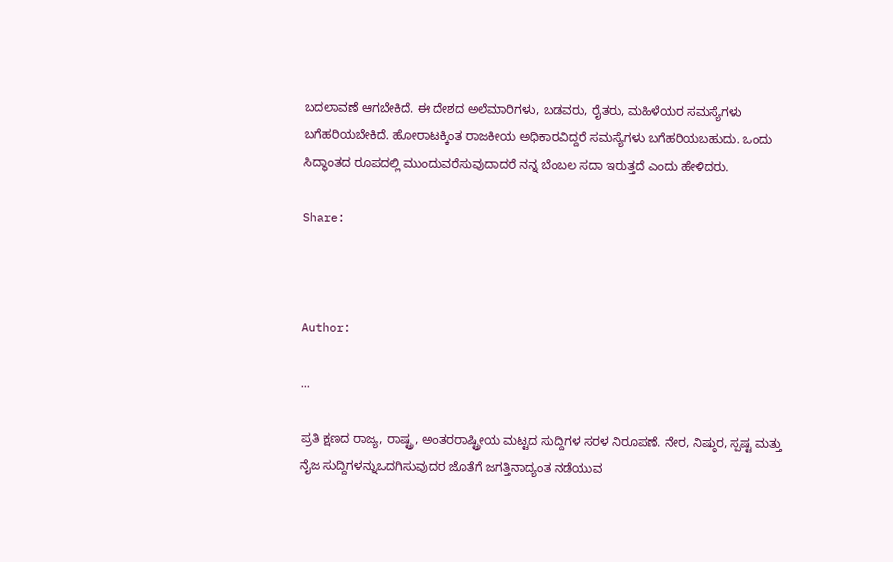ಬದಲಾವಣೆ ಆಗಬೇಕಿದೆ. ಈ ದೇಶದ ಅಲೆಮಾರಿಗಳು, ಬಡವರು, ರೈತರು, ಮಹಿಳೆಯರ ಸಮಸ್ಯೆಗಳು ಬಗೆಹರಿಯಬೇಕಿದೆ. ಹೋರಾಟಕ್ಕಿಂತ ರಾಜಕೀಯ ಅಧಿಕಾರವಿದ್ದರೆ ಸಮಸ್ಯೆಗಳು ಬಗೆಹರಿಯಬಹುದು. ಒಂದು ಸಿದ್ಧಾಂತದ ರೂಪದಲ್ಲಿ ಮುಂದುವರೆಸುವುದಾದರೆ ನನ್ನ ಬೆಂಬಲ ಸದಾ ಇರುತ್ತದೆ ಎಂದು ಹೇಳಿದರು.

Share:



Author:

...

ಪ್ರತಿ ಕ್ಷಣದ ರಾಜ್ಯ, ರಾಷ್ಟ್ರ, ಅಂತರರಾಷ್ಟ್ರೀಯ ಮಟ್ಟದ ಸುದ್ದಿಗಳ ಸರಳ ನಿರೂಪಣೆ. ನೇರ, ನಿಷ್ಠುರ, ಸ್ಪಷ್ಟ ಮತ್ತು ನೈಜ ಸುದ್ದಿಗಳನ್ನುಒದಗಿಸುವುದರ ಜೊತೆಗೆ ಜಗತ್ತಿನಾದ್ಯಂತ ನಡೆಯುವ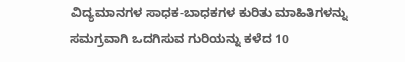ವಿದ್ಯಮಾನಗಳ ಸಾಧಕ-ಬಾಧಕಗಳ ಕುರಿತು ಮಾಹಿತಿಗಳನ್ನು ಸಮಗ್ರವಾಗಿ ಒದಗಿಸುವ ಗುರಿಯನ್ನು ಕಳೆದ 10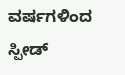ವರ್ಷಗಳಿಂದ ಸ್ಪೀಡ್‌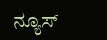ನ್ಯೂಸ್‌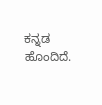ಕನ್ನಡ ಹೊಂದಿದೆ.